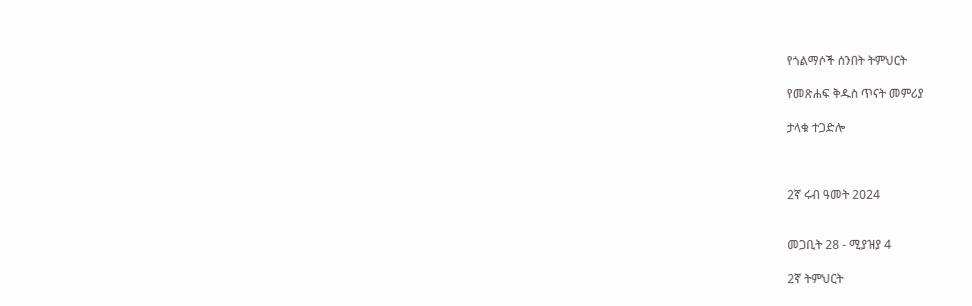የጎልማሶች ሰንበት ትምህርት

የመጽሐፍ ቅዱስ ጥናት መምሪያ

ታላቁ ተጋድሎ



2ኛ ሩብ ዓመት 2024


መጋቢት 28 - ሚያዝያ 4

2ኛ ትምህርት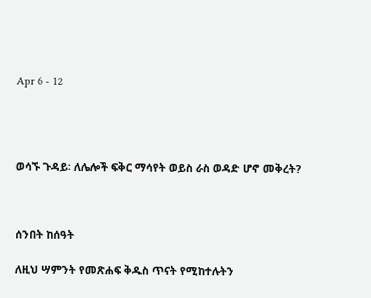Apr 6 - 12




ወሳኙ ጉዳይ፡ ለሌሎች ፍቅር ማሳየት ወይስ ራስ ወዳድ ሆኖ መቅረት?



ሰንበት ከሰዓት

ለዚህ ሣምንት የመጽሐፍ ቅዱስ ጥናት የሚከተሉትን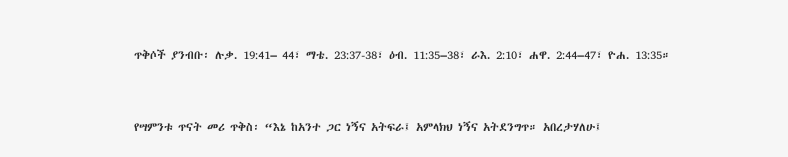ጥቅሶች ያንብቡ፡ ሉቃ. 19:41– 44፣ ማቴ. 23:37-38፣ ዕብ. 11:35–38፣ ራእ. 2:10፣ ሐዋ. 2:44–47፣ ዮሐ. 13:35።


የሣምንቱ ጥናት መሪ ጥቅስ፡ “እኔ ከአንተ ጋር ነኝና አትፍራ፤ አምላክህ ነኝና አትደንግጥ። አበረታሃለሁ፤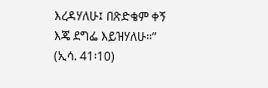እረዳሃለሁ፤ በጽድቄም ቀኝ እጄ ደግፌ እይዝሃለሁ።” (ኢሳ. 41፡10)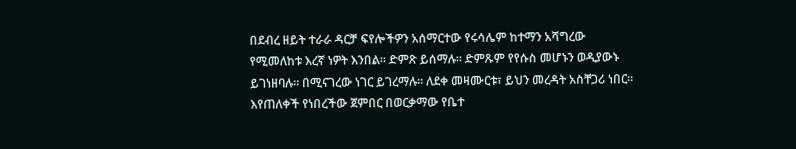በደብረ ዘይት ተራራ ዳርቻ ፍየሎችዎን አሰማርተው የሩሳሌም ከተማን አሻግረው የሚመለከቱ እረኛ ነዎት እንበል። ድምጽ ይሰማሉ። ድምጹም የየሱስ መሆኑን ወዲያውኑ ይገነዘባሉ። በሚናገረው ነገር ይገረማሉ። ለደቀ መዛሙርቱ፣ ይህን መረዳት አስቸጋሪ ነበር። እየጠለቀች የነበረችው ጀምበር በወርቃማው የቤተ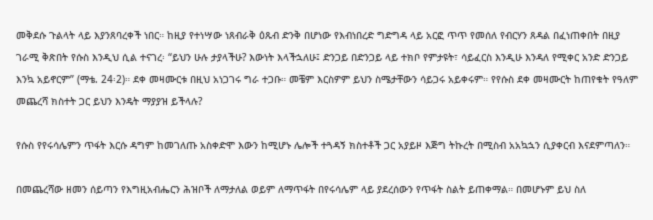መቅደሱ ጉልላት ላይ እያንጸባረቀች ነበር። ከዚያ የተነሣው ነጸብራቅ ዕጹብ ድንቅ በሆነው የእብነበረድ ግድግዳ ላይ አርፎ ጥጥ የመሰለ የብርሃን ጸዳል በፈነጠቀበት በዚያ ገራሚ ቅጽበት የሱስ እንዲህ ሲል ተናገረ፡ “ይህን ሁሉ ታያላችሁ? እውነት እላችኋለሁ፤ ድንጋይ በድንጋይ ላይ ተክቦ የምታዩት፣ ሳይፈርስ እንዲሁ እንዳለ የሚቀር አንድ ድንጋይ እንኳ አይኖርም” (ማቴ. 24፡2)። ደቀ መዛሙርቱ በዚህ አነጋገሩ ግራ ተጋቡ። መቼም እርስዎም ይህን ስሜታቸውን ሳይጋሩ አይቀሩም። የየሱስ ደቀ መዛሙርት ከጠየቁት የዓለም መጨረሻ ክስተት ጋር ይህን እንዴት ማያያዝ ይችላሉ?

የሱስ የየሩሳሌምን ጥፋት እርሱ ዳግም ከመገለጡ አስቀድሞ እውን ከሚሆኑ ሌሎች ተጓዳኝ ክስተቶች ጋር አያይዞ እጅግ ትኩረት በሚስብ አአኳኋን ሲያቀርብ እናደምጣለን።

በመጨረሻው ዘመን ሰይጣን የእግዚአብሔርን ሕዝቦች ለማታለል ወይም ለማጥፋት በየሩሳሌም ላይ ያደረሰውን የጥፋት ስልት ይጠቀማል። በመሆኑም ይህ ስለ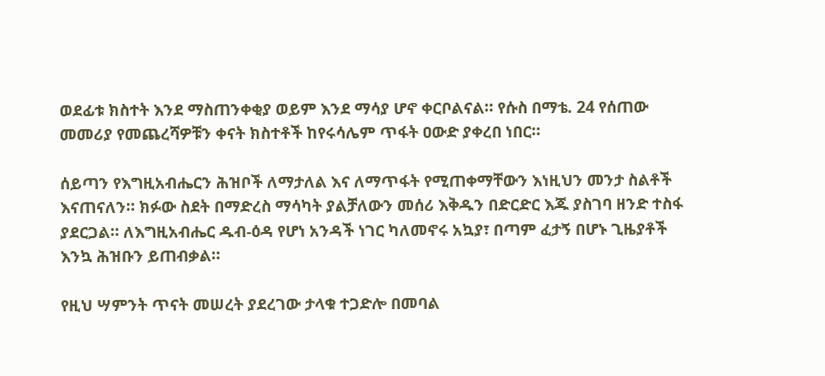ወደፊቱ ክስተት እንደ ማስጠንቀቂያ ወይም እንደ ማሳያ ሆኖ ቀርቦልናል። የሱስ በማቴ. 24 የሰጠው መመሪያ የመጨረሻዎቹን ቀናት ክስተቶች ከየሩሳሌም ጥፋት ዐውድ ያቀረበ ነበር።

ሰይጣን የእግዚአብሔርን ሕዝቦች ለማታለል እና ለማጥፋት የሚጠቀማቸውን እነዚህን መንታ ስልቶች እናጠናለን። ክፉው ስደት በማድረስ ማሳካት ያልቻለውን መሰሪ እቅዱን በድርድር እጁ ያስገባ ዘንድ ተስፋ ያደርጋል። ለእግዚአብሔር ዱብ-ዕዳ የሆነ አንዳች ነገር ካለመኖሩ አኳያ፣ በጣም ፈታኝ በሆኑ ጊዜያቶች እንኳ ሕዝቡን ይጠብቃል።

የዚህ ሣምንት ጥናት መሠረት ያደረገው ታላቁ ተጋድሎ በመባል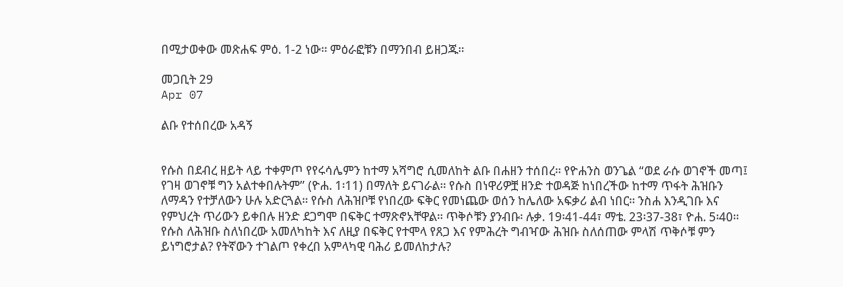በሚታወቀው መጽሐፍ ምዕ. 1-2 ነው። ምዕራፎቹን በማንበብ ይዘጋጁ።

መጋቢት 29
Apr 07

ልቡ የተሰበረው አዳኝ


የሱስ በደብረ ዘይት ላይ ተቀምጦ የየሩሳሌምን ከተማ አሻግሮ ሲመለከት ልቡ በሐዘን ተሰበረ። የዮሐንስ ወንጌል “ወደ ራሱ ወገኖች መጣ፤ የገዛ ወገኖቹ ግን አልተቀበሉትም” (ዮሐ. 1፡11) በማለት ይናገራል። የሱስ በነዋሪዎቿ ዘንድ ተወዳጅ ከነበረችው ከተማ ጥፋት ሕዝቡን ለማዳን የተቻለውን ሁሉ አድርጓል። የሱስ ለሕዝቦቹ የነበረው ፍቅር የመነጨው ወሰን ከሌለው አፍቃሪ ልብ ነበር። ንስሐ እንዲገቡ እና የምህረት ጥሪውን ይቀበሉ ዘንድ ደጋግሞ በፍቅር ተማጽኖአቸዋል። ጥቅሶቹን ያንብቡ፡ ሉቃ. 19፡41-44፣ ማቴ. 23፡37-38፣ ዮሐ. 5፡40። የሱስ ለሕዝቡ ስለነበረው አመለካከት እና ለዚያ በፍቅር የተሞላ የጸጋ እና የምሕረት ግብዣው ሕዝቡ ስለሰጠው ምላሽ ጥቅሶቹ ምን ይነግሮታል? የትኛውን ተገልጦ የቀረበ አምላካዊ ባሕሪ ይመለከታሉ?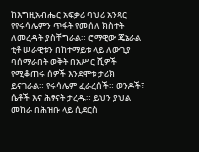ከእግዚአብሔር አፍቃሪ ባህሪ አንጻር የየሩሳሌምን ጥፋት የመሰለ ክስተት ለመረዳት ያስቸግራል። ሮማዊው ጄኔራል ቲቶ ሠራዊቱን በከተማይቱ ላይ ለውጊያ ባሰማራበት ወቅት በአሥር ሺዎች የሚቆጠሩ ሰዎች እንደሞቱ ታሪክ ይናገራል። የሩሳሌም ፈራረሰች። ወንዶች፣ ሴቶች እና ሕፃናት ታረዱ። ይህን ያህል መከራ በሕዝቡ ላይ ሲደርስ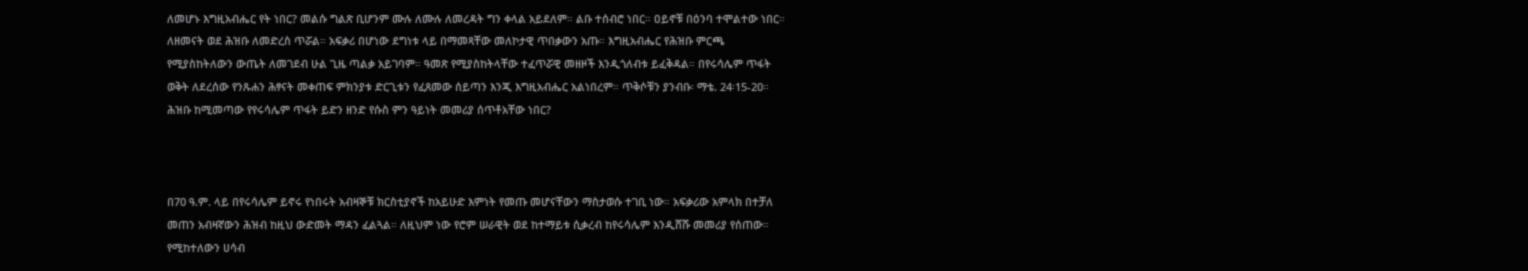ለመሆኑ እግዚአብሔር የት ነበር? መልሱ ግልጽ ቢሆንም ሙሉ ለሙሉ ለመረዳት ግን ቀላል አይደለም። ልቡ ተሰብሮ ነበር። ዐይኖቹ በዕንባ ተሞልተው ነበር። ለዘመናት ወደ ሕዝቡ ለመድረስ ጥሯል። አፍቃሪ በሆነው ደግነቱ ላይ በማመጻቸው መለኮታዊ ጥበቃውን አጡ። እግዚአብሔር የሕዝቡ ምርጫ የሚያስከትለውን ውጤት ለመገደብ ሁል ጊዜ ጣልቃ አይገባም። ዓመጽ የሚያስከትላቸው ተፈጥሯዊ መዘዞች እንዲጎለብቱ ይፈቅዳል። በየሩሳሌም ጥፋት ወቅት ለደረሰው የንጹሐን ሕፃናት መቀጠፍ ምክንያቱ ድርጊቱን የፈጸመው ሰይጣን እንጂ እግዚአብሔር አልነበረም። ጥቅሶቹን ያንብቡ፡ ማቴ. 24፡15-20። ሕዝቡ ከሚመጣው የየሩሳሌም ጥፋት ይድን ዘንድ የሱስ ምን ዓይነት መመሪያ ሰጥቶአቸው ነበር?



በ70 ዓ.ም. ላይ በየሩሳሌም ይኖሩ የነበሩት አብዛኞቹ ክርስቲያኖች ከአይሁድ እምነት የመጡ መሆናቸውን ማስታወሱ ተገቢ ነው። አፍቃሪው አምላክ በተቻለ መጠን አብዛኛውን ሕዝብ ከዚህ ውድመት ማዳን ፈልጓል። ለዚህም ነው የሮም ሠራዊት ወደ ከተማይቱ ሲቃረብ ከየሩሳሌም እንዲሸሹ መመሪያ የሰጠው። የሚከተለውን ሀሳብ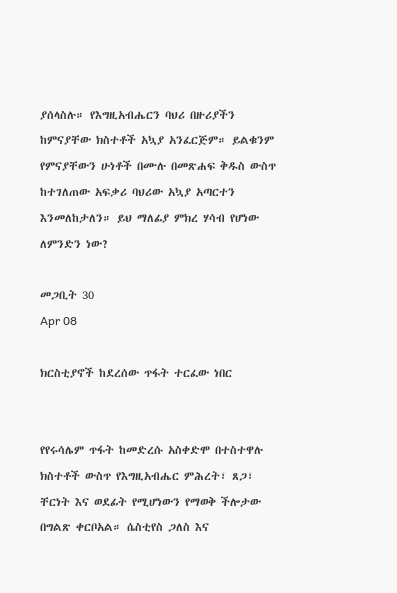ያሰላስሉ። የእግዚአብሔርን ባህሪ በዙሪያችን ከምናያቸው ክስተቶች አኳያ አንፈርጅም። ይልቁንም የምናያቸውን ሁነቶች በሙሉ በመጽሐፍ ቅዱስ ውስጥ ከተገለጠው አፍቃሪ ባህሪው አኳያ አጣርተን እንመለከታለን። ይህ ማለፊያ ምክረ ሃሳብ የሆነው ለምንድን ነው?

መጋቢት 30
Apr 08

ክርስቲያኖች ከደረሰው ጥፋት ተርፈው ነበር


የየሩሳሌም ጥፋት ከመድረሱ አስቀድሞ በተስተዋሉ ክስተቶች ውስጥ የእግዚአብሔር ምሕረት፣ ጸጋ፣ ቸርነት እና ወደፊት የሚሆነውን የማወቅ ችሎታው በግልጽ ቀርቦአል። ሴስቲየስ ጋለስ እና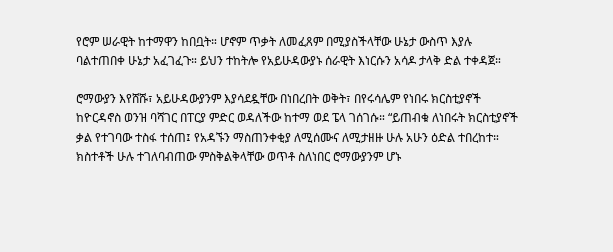የሮም ሠራዊት ከተማዋን ከበቧት። ሆኖም ጥቃት ለመፈጸም በሚያስችላቸው ሁኔታ ውስጥ እያሉ ባልተጠበቀ ሁኔታ አፈገፈጉ። ይህን ተከትሎ የአይሁዳውያኑ ሰራዊት እነርሱን አሳዶ ታላቅ ድል ተቀዳጀ።

ሮማውያን እየሸሹ፣ አይሁዳውያንም እያሳደዷቸው በነበረበት ወቅት፣ በየሩሳሌም የነበሩ ክርስቲያኖች ከዮርዳኖስ ወንዝ ባሻገር በፐርያ ምድር ወዳለችው ከተማ ወደ ፔላ ገሰገሱ። “ይጠብቁ ለነበሩት ክርስቲያኖች ቃል የተገባው ተስፋ ተሰጠ፤ የአዳኙን ማስጠንቀቂያ ለሚሰሙና ለሚታዘዙ ሁሉ አሁን ዕድል ተበረከተ። ክስተቶች ሁሉ ተገለባብጠው ምስቅልቅላቸው ወጥቶ ስለነበር ሮማውያንም ሆኑ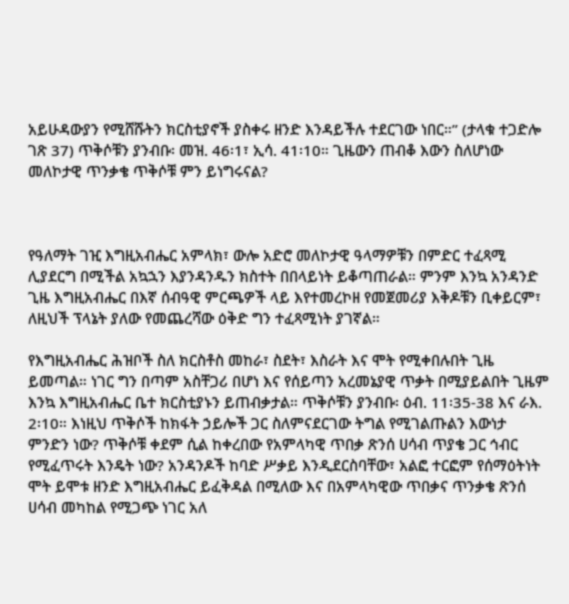አይሁዳውያን የሚሸሹትን ክርስቲያኖች ያስቀሩ ዘንድ እንዳይችሉ ተደርገው ነበር።” (ታላቁ ተጋድሎ ገጽ 37) ጥቅሶቹን ያንብቡ፡ መዝ. 46፡1፣ ኢሳ. 41፡10። ጊዜውን ጠብቆ እውን ስለሆነው መለኮታዊ ጥንቃቄ ጥቅሶቹ ምን ይነግሩናል?



የዓለማት ገዢ እግዚአብሔር አምላክ፣ ውሎ አድሮ መለኮታዊ ዓላማዎቹን በምድር ተፈጻሚ ሊያደርግ በሚችል አኳኋን እያንዳንዱን ክስተት በበላይነት ይቆጣጠራል። ምንም እንኳ አንዳንድ ጊዜ እግዚአብሔር በእኛ ሰብዓዊ ምርጫዎች ላይ እየተመረኮዘ የመጀመሪያ እቅዶቹን ቢቀይርም፣ ለዚህች ፕላኔት ያለው የመጨረሻው ዕቅድ ግን ተፈጻሚነት ያገኛል።

የእግዚአብሔር ሕዝቦች ስለ ክርስቶስ መከራ፣ ስደት፣ እስራት እና ሞት የሚቀበሉበት ጊዜ ይመጣል። ነገር ግን በጣም አስቸጋሪ በሆነ እና የሰይጣን አረመኔያዊ ጥቃት በሚያይልበት ጊዜም እንኳ እግዚአብሔር ቤተ ክርስቲያኑን ይጠብቃታል። ጥቅሶቹን ያንብቡ፡ ዕብ. 11፡35-38 እና ራእ. 2፡10። እነዚህ ጥቅሶች ከክፋት ኃይሎች ጋር ስለምናደርገው ትግል የሚገልጡልን እውነታ ምንድን ነው? ጥቅሶቹ ቀደም ሲል ከቀረበው የአምላካዊ ጥበቃ ጽንሰ ሀሳብ ጥያቄ ጋር ኅብር የሚፈጥሩት እንዴት ነው? አንዳንዶች ከባድ ሥቃይ እንዲደርስባቸው፣ አልፎ ተርፎም የሰማዕትነት ሞት ይሞቱ ዘንድ እግዚአብሔር ይፈቅዳል በሚለው እና በአምላካዊው ጥበቃና ጥንቃቄ ጽንሰ ሀሳብ መካከል የሚጋጭ ነገር አለ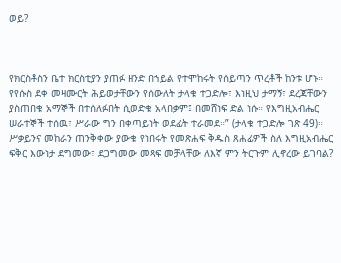ወይ?



የክርስቶስን ቤተ ክርስቲያን ያጠፉ ዘንድ በኀይል የተሞከሩት የሰይጣን ጥረቶች ከንቱ ሆኑ። የየሱስ ደቀ መዛሙርት ሕይወታቸውን የሰውለት ታላቁ ተጋድሎ፣ እነዚህ ታማኝ፣ ደረጃቸውን ያስጠበቁ አማኞች በተሰለፉበት ሲወድቁ አላበቃም፤ በመሸነፍ ድል ነሱ። የእግዚአብሔር ሠራተኞች ተሰዉ፣ ሥራው ግን በቀጣይነት ወደፊት ተራመደ።” (ታላቁ ተጋድሎ ገጽ 49)። ሥቃይንና መከራን ጠንቅቀው ያውቁ የነበሩት የመጽሐፍ ቅዱስ ጸሐፊዎች ስለ እግዚአብሔር ፍቅር እውነታ ደግመው፣ ደጋግመው መጻፍ መቻላቸው ለእኛ ምን ትርጉም ሊኖረው ይገባል?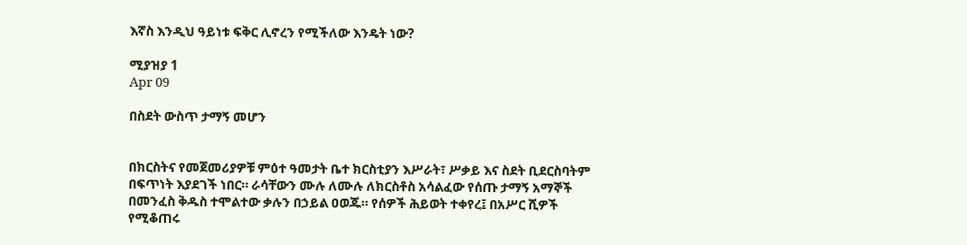እኛስ እንዲህ ዓይነቱ ፍቅር ሊኖረን የሚችለው እንዴት ነው?

ሚያዝያ 1
Apr 09

በስደት ውስጥ ታማኝ መሆን


በክርስትና የመጀመሪያዎቹ ምዕተ ዓመታት ቤተ ክርስቲያን እሥራት፣ ሥቃይ እና ስደት ቢደርስባትም በፍጥነት እያደገች ነበር። ራሳቸውን ሙሉ ለሙሉ ለክርስቶስ አሳልፈው የሰጡ ታማኝ አማኞች በመንፈስ ቅዱስ ተሞልተው ቃሉን በኃይል ዐወጁ። የሰዎች ሕይወት ተቀየረ፤ በአሥር ሺዎች የሚቆጠሩ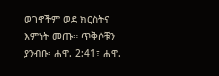ወገኖችም ወደ ክርስትና እምነት መጡ። ጥቅሶቹን ያንብቡ፡ ሐዋ. 2:41፣ ሐዋ.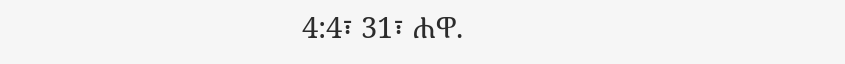4:4፣ 31፣ ሐዋ.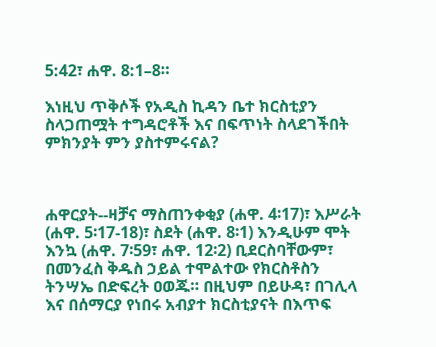5:42፣ ሐዋ. 8:1–8።

እነዚህ ጥቅሶች የአዲስ ኪዳን ቤተ ክርስቲያን ስላጋጠሟት ተግዳሮቶች እና በፍጥነት ስላደገችበት ምክንያት ምን ያስተምሩናል?



ሐዋርያት--ዛቻና ማስጠንቀቂያ (ሐዋ. 4፡17)፣ እሥራት (ሐዋ. 5፡17-18)፣ ስደት (ሐዋ. 8፡1) እንዲሁም ሞት እንኳ (ሐዋ. 7፡59፣ ሐዋ. 12፡2) ቢደርስባቸውም፣ በመንፈስ ቅዱስ ኃይል ተሞልተው የክርስቶስን ትንሣኤ በድፍረት ዐወጁ። በዚህም በይሁዳ፣ በገሊላ እና በሰማርያ የነበሩ አብያተ ክርስቲያናት በእጥፍ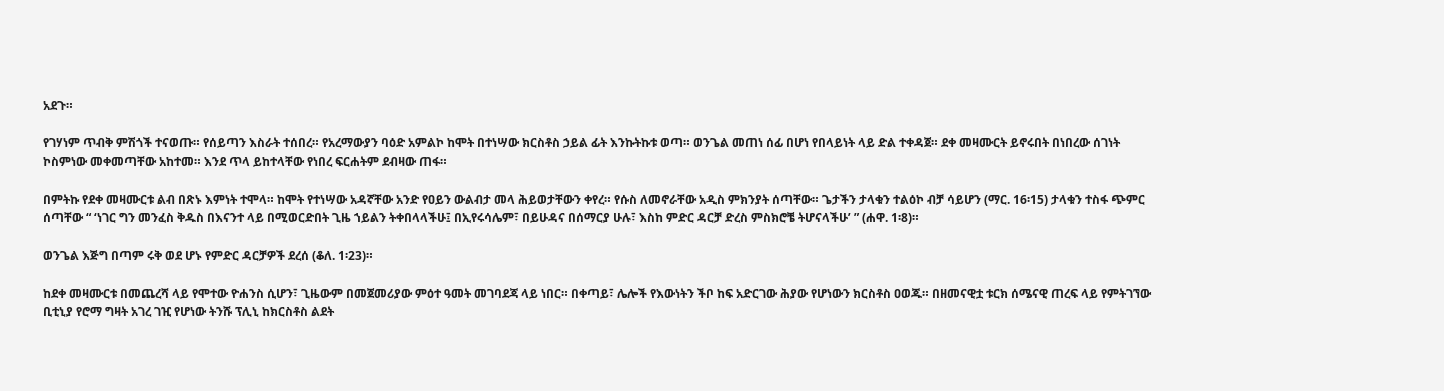አደጉ።

የገሃነም ጥብቅ ምሽጎች ተናወጡ። የሰይጣን እስራት ተሰበረ። የአረማውያን ባዕድ አምልኮ ከሞት በተነሣው ክርስቶስ ኃይል ፊት እንኩትኩቱ ወጣ። ወንጌል መጠነ ሰፊ በሆነ የበላይነት ላይ ድል ተቀዳጀ። ደቀ መዛሙርት ይኖሩበት በነበረው ሰገነት ኮስምነው መቀመጣቸው አከተመ። እንደ ጥላ ይከተላቸው የነበረ ፍርሐትም ደብዛው ጠፋ።

በምትኩ የደቀ መዛሙርቱ ልብ በጽኑ እምነት ተሞላ። ከሞት የተነሣው አዳኛቸው አንድ የዐይን ውልብታ መላ ሕይወታቸውን ቀየረ። የሱስ ለመኖራቸው አዲስ ምክንያት ሰጣቸው። ጌታችን ታላቁን ተልዕኮ ብቻ ሳይሆን (ማር. 16፡15) ታላቁን ተስፋ ጭምር ሰጣቸው “ ‘ነገር ግን መንፈስ ቅዱስ በእናንተ ላይ በሚወርድበት ጊዜ ኀይልን ትቀበላላችሁ፤ በኢየሩሳሌም፣ በይሁዳና በሰማርያ ሁሉ፣ እስከ ምድር ዳርቻ ድረስ ምስክሮቼ ትሆናላችሁ’ ” (ሐዋ. 1፡8)።

ወንጌል እጅግ በጣም ሩቅ ወደ ሆኑ የምድር ዳርቻዎች ደረሰ (ቆለ. 1፡23)።

ከደቀ መዛሙርቱ በመጨረሻ ላይ የሞተው ዮሐንስ ሲሆን፣ ጊዜውም በመጀመሪያው ምዕተ ዓመት መገባደጃ ላይ ነበር። በቀጣይ፣ ሌሎች የእውነትን ችቦ ከፍ አድርገው ሕያው የሆነውን ክርስቶስ ዐወጁ። በዘመናዊቷ ቱርክ ሰሜናዊ ጠረፍ ላይ የምትገኘው ቢቲኒያ የሮማ ግዛት አገረ ገዢ የሆነው ትንሹ ፕሊኒ ከክርስቶስ ልደት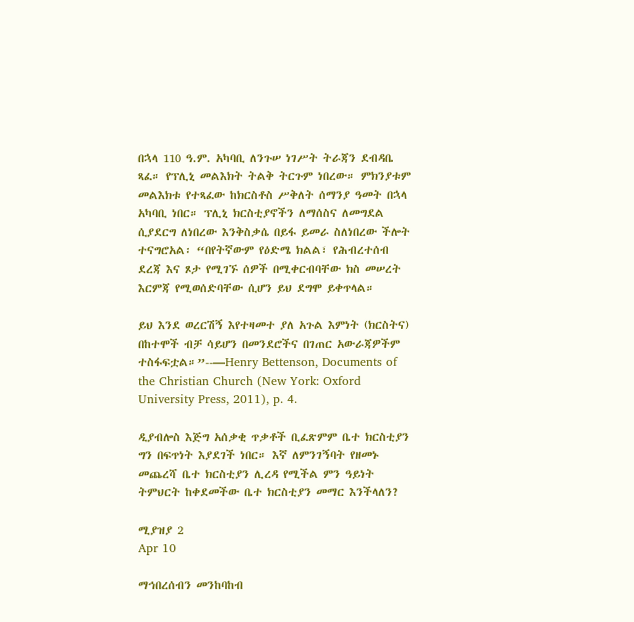በኋላ 110 ዓ.ም. አካባቢ ለንጉሠ ነገሥት ትራጃን ደብዳቤ ጻፈ። የፕሊኒ መልእክት ትልቅ ትርጉም ነበረው። ምክንያቱም መልእክቱ የተጻፈው ከክርስቶስ ሥቅለት ሰማንያ ዓመት በኋላ አካባቢ ነበር። ፕሊኒ ክርስቲያኖችን ለማሰስና ለመግደል ሲያደርግ ለነበረው እንቅስቃሴ በይፋ ይመራ ስለነበረው ችሎት ተናግሮአል፡ “በየትኛውም የዕድሜ ክልል፣ የሕብረተሰብ ደረጃ እና ጾታ የሚገኙ ሰዎች በሚቀርብባቸው ክስ መሠረት እርምጃ የሚወሰድባቸው ሲሆን ይህ ደግሞ ይቀጥላል።

ይህ እንደ ወረርሽኝ እየተዛመተ ያለ አጉል እምነት (ክርስትና) በከተሞች ብቻ ሳይሆን በመንደሮችና በገጠር አውራጃዎችም ተስፋፍቷል።”--—Henry Bettenson, Documents of the Christian Church (New York: Oxford University Press, 2011), p. 4.

ዲያብሎስ እጅግ አሰቃቂ ጥቃቶች ቢፈጽምም ቤተ ክርስቲያን ግን በፍጥነት እያደገች ነበር። እኛ ለምንገኝባት የዘመኑ መጨረሻ ቤተ ክርስቲያን ሊረዳ የሚችል ምን ዓይነት ትምህርት ከቀደመችው ቤተ ክርስቲያን መማር እንችላለን?

ሚያዝያ 2
Apr 10

ማኅበረሰብን መንከባከብ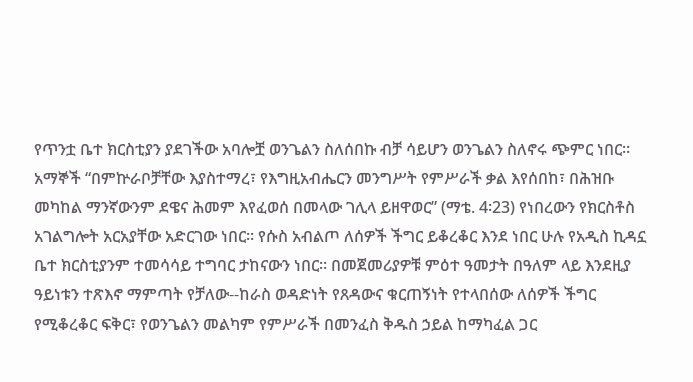የጥንቷ ቤተ ክርስቲያን ያደገችው አባሎቿ ወንጌልን ስለሰበኩ ብቻ ሳይሆን ወንጌልን ስለኖሩ ጭምር ነበር። አማኞች “በምኵራቦቻቸው እያስተማረ፣ የእግዚአብሔርን መንግሥት የምሥራች ቃል እየሰበከ፣ በሕዝቡ መካከል ማንኛውንም ደዌና ሕመም እየፈወሰ በመላው ገሊላ ይዘዋወር” (ማቴ. 4፡23) የነበረውን የክርስቶስ አገልግሎት አርአያቸው አድርገው ነበር። የሱስ አብልጦ ለሰዎች ችግር ይቆረቆር እንደ ነበር ሁሉ የአዲስ ኪዳኗ ቤተ ክርስቲያንም ተመሳሳይ ተግባር ታከናውን ነበር። በመጀመሪያዎቹ ምዕተ ዓመታት በዓለም ላይ እንደዚያ ዓይነቱን ተጽእኖ ማምጣት የቻለው--ከራስ ወዳድነት የጸዳውና ቁርጠኝነት የተላበሰው ለሰዎች ችግር የሚቆረቆር ፍቅር፣ የወንጌልን መልካም የምሥራች በመንፈስ ቅዱስ ኃይል ከማካፈል ጋር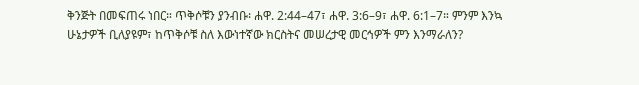ቅንጅት በመፍጠሩ ነበር። ጥቅሶቹን ያንብቡ፡ ሐዋ. 2:44–47፣ ሐዋ. 3:6–9፣ ሐዋ. 6:1–7። ምንም እንኳ ሁኔታዎች ቢለያዩም፣ ከጥቅሶቹ ስለ እውነተኛው ክርስትና መሠረታዊ መርኅዎች ምን እንማራለን?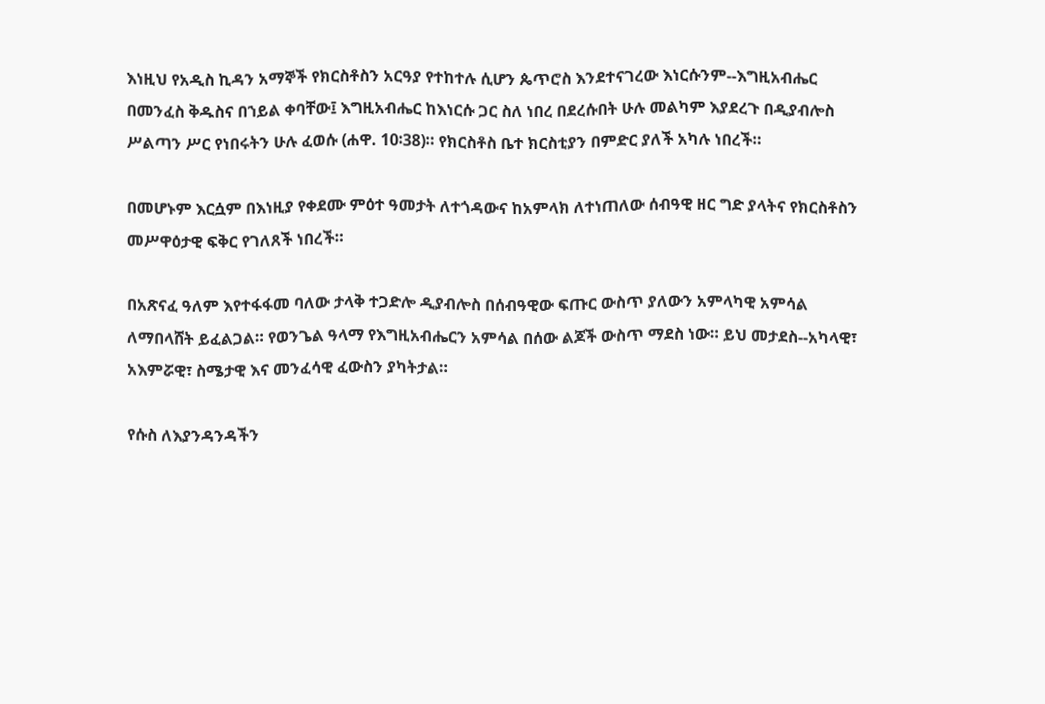እነዚህ የአዲስ ኪዳን አማኞች የክርስቶስን አርዓያ የተከተሉ ሲሆን ጴጥሮስ እንደተናገረው እነርሱንም--እግዚአብሔር በመንፈስ ቅዱስና በኀይል ቀባቸው፤ እግዚአብሔር ከእነርሱ ጋር ስለ ነበረ በደረሱበት ሁሉ መልካም እያደረጉ በዲያብሎስ ሥልጣን ሥር የነበሩትን ሁሉ ፈወሱ (ሐዋ. 10፡38)። የክርስቶስ ቤተ ክርስቲያን በምድር ያለች አካሉ ነበረች።

በመሆኑም እርሷም በእነዚያ የቀደሙ ምዕተ ዓመታት ለተጎዳውና ከአምላክ ለተነጠለው ሰብዓዊ ዘር ግድ ያላትና የክርስቶስን መሥዋዕታዊ ፍቅር የገለጸች ነበረች።

በአጽናፈ ዓለም እየተፋፋመ ባለው ታላቅ ተጋድሎ ዲያብሎስ በሰብዓዊው ፍጡር ውስጥ ያለውን አምላካዊ አምሳል ለማበላሸት ይፈልጋል። የወንጌል ዓላማ የእግዚአብሔርን አምሳል በሰው ልጆች ውስጥ ማደስ ነው። ይህ መታደስ--አካላዊ፣ አእምሯዊ፣ ስሜታዊ እና መንፈሳዊ ፈውስን ያካትታል።

የሱስ ለእያንዳንዳችን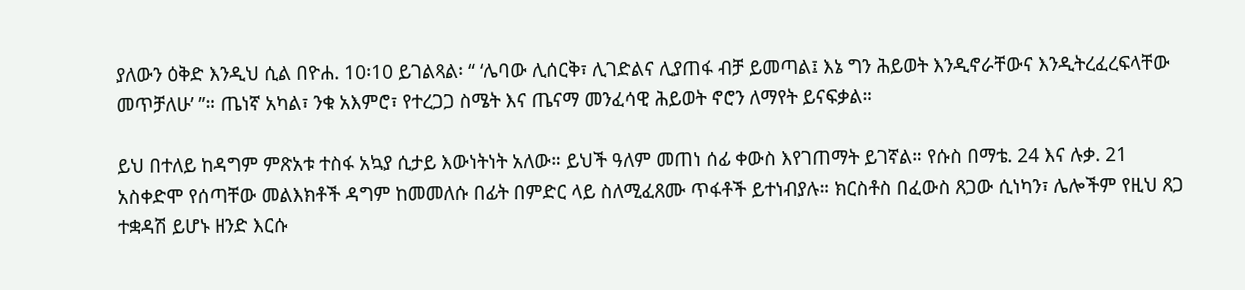ያለውን ዕቅድ እንዲህ ሲል በዮሐ. 10፡10 ይገልጻል፡ “ ‘ሌባው ሊሰርቅ፣ ሊገድልና ሊያጠፋ ብቻ ይመጣል፤ እኔ ግን ሕይወት እንዲኖራቸውና እንዲትረፈረፍላቸው መጥቻለሁ’ ”። ጤነኛ አካል፣ ንቁ አእምሮ፣ የተረጋጋ ስሜት እና ጤናማ መንፈሳዊ ሕይወት ኖሮን ለማየት ይናፍቃል።

ይህ በተለይ ከዳግም ምጽአቱ ተስፋ አኳያ ሲታይ እውነትነት አለው። ይህች ዓለም መጠነ ሰፊ ቀውስ እየገጠማት ይገኛል። የሱስ በማቴ. 24 እና ሉቃ. 21 አስቀድሞ የሰጣቸው መልእክቶች ዳግም ከመመለሱ በፊት በምድር ላይ ስለሚፈጸሙ ጥፋቶች ይተነብያሉ። ክርስቶስ በፈውስ ጸጋው ሲነካን፣ ሌሎችም የዚህ ጸጋ ተቋዳሽ ይሆኑ ዘንድ እርሱ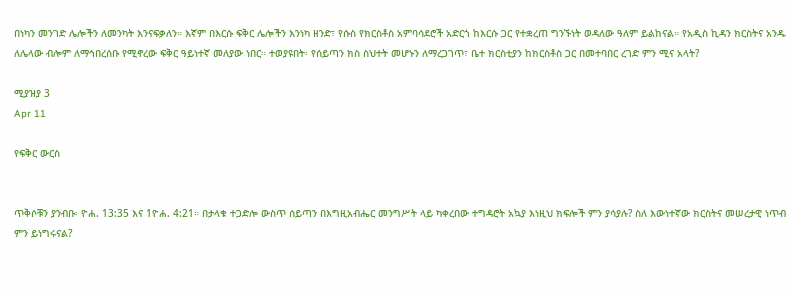በነካን መንገድ ሌሎችን ለመንካት እንናፍቃለን። እኛም በእርሱ ፍቅር ሌሎችን እንነካ ዘንድ፣ የሱስ የክርስቶስ አምባሳደሮች አድርጎ ከእርሱ ጋር የተቋረጠ ግንኙነት ወዳለው ዓለም ይልከናል። የአዲስ ኪዳን ክርስትና አንዱ ለሌላው ብሎም ለማኅበረሰቡ የሚኖረው ፍቅር ዓይነተኛ መለያው ነበር። ተወያዩበት፡ የሰይጣን ክስ ስህተት መሆኑን ለማረጋገጥ፣ ቤተ ክርስቲያን ከክርስቶስ ጋር በመተባበር ረገድ ምን ሚና አላት?

ሚያዝያ 3
Apr 11

የፍቅር ውርስ


ጥቅሶቹን ያንብቡ፡ ዮሐ. 13:35 እና 1ዮሐ. 4:21። በታላቁ ተጋድሎ ውስጥ ሰይጣን በእግዚአብሔር መንግሥት ላይ ካቀረበው ተግዳሮት አኳያ እነዚህ ክፍሎች ምን ያሳያሉ? ስለ እውነተኛው ክርስትና መሠረታዊ ነጥብ ምን ይነግሩናል?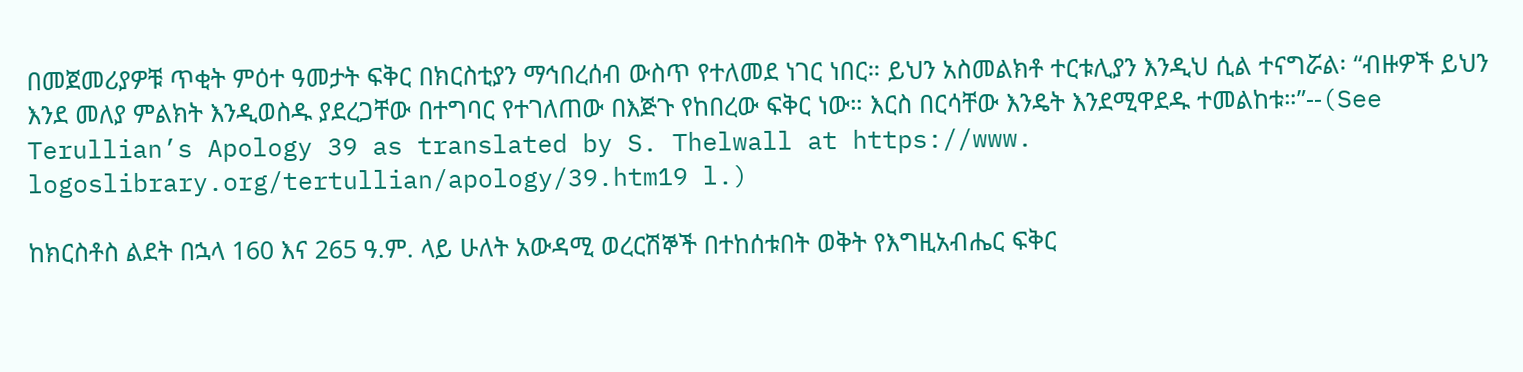በመጀመሪያዎቹ ጥቂት ምዕተ ዓመታት ፍቅር በክርስቲያን ማኅበረሰብ ውስጥ የተለመደ ነገር ነበር። ይህን አስመልክቶ ተርቱሊያን እንዲህ ሲል ተናግሯል፡ “ብዙዎች ይህን እንደ መለያ ምልክት እንዲወስዱ ያደረጋቸው በተግባር የተገለጠው በእጅጉ የከበረው ፍቅር ነው። እርስ በርሳቸው እንዴት እንደሚዋደዱ ተመልከቱ።”--(See Terullian’s Apology 39 as translated by S. Thelwall at https://www. logoslibrary.org/tertullian/apology/39.htm19 l.)

ከክርስቶስ ልደት በኋላ 160 እና 265 ዓ.ም. ላይ ሁለት አውዳሚ ወረርሽኞች በተከሰቱበት ወቅት የእግዚአብሔር ፍቅር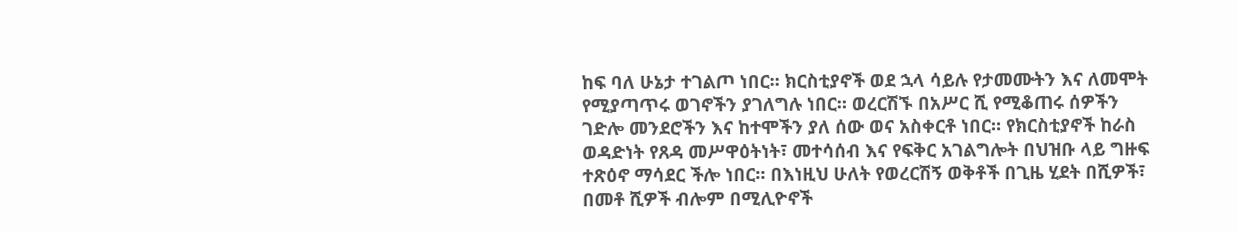ከፍ ባለ ሁኔታ ተገልጦ ነበር። ክርስቲያኖች ወደ ኋላ ሳይሉ የታመሙትን እና ለመሞት የሚያጣጥሩ ወገኖችን ያገለግሉ ነበር። ወረርሽኙ በአሥር ሺ የሚቆጠሩ ሰዎችን ገድሎ መንደሮችን እና ከተሞችን ያለ ሰው ወና አስቀርቶ ነበር። የክርስቲያኖች ከራስ ወዳድነት የጸዳ መሥዋዕትነት፣ መተሳሰብ እና የፍቅር አገልግሎት በህዝቡ ላይ ግዙፍ ተጽዕኖ ማሳደር ችሎ ነበር። በእነዚህ ሁለት የወረርሽኝ ወቅቶች በጊዜ ሂደት በሺዎች፣ በመቶ ሺዎች ብሎም በሚሊዮኖች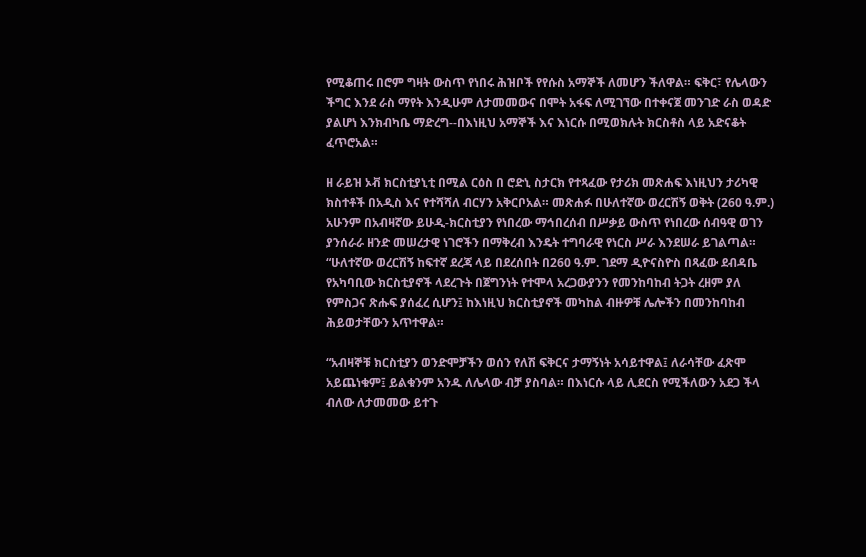የሚቆጠሩ በሮም ግዛት ውስጥ የነበሩ ሕዝቦች የየሱስ አማኞች ለመሆን ችለዋል። ፍቅር፣ የሌላውን ችግር እንደ ራስ ማየት እንዲሁም ለታመመውና በሞት አፋፍ ለሚገኘው በተቀናጀ መንገድ ራስ ወዳድ ያልሆነ እንክብካቤ ማድረግ--በእነዚህ አማኞች እና እነርሱ በሚወክሉት ክርስቶስ ላይ አድናቆት ፈጥሮአል።

ዘ ራይዝ ኦቭ ክርስቲያኒቲ በሚል ርዕስ በ ሮድኒ ስታርክ የተጻፈው የታሪክ መጽሐፍ እነዚህን ታሪካዊ ክስተቶች በአዲስ እና የተሻሻለ ብርሃን አቅርቦአል። መጽሐፉ በሁለተኛው ወረርሽኝ ወቅት (260 ዓ.ም.) አሁንም በአብዛኛው ይሁዲ-ክርስቲያን የነበረው ማኅበረሰብ በሥቃይ ውስጥ የነበረው ሰብዓዊ ወገን ያንሰራራ ዘንድ መሠረታዊ ነገሮችን በማቅረብ እንዴት ተግባራዊ የነርስ ሥራ እንደሠራ ይገልጣል። “ሁለተኛው ወረርሽኝ ከፍተኛ ደረጃ ላይ በደረሰበት በ260 ዓ.ም. ገደማ ዲዮናስዮስ በጻፈው ደብዳቤ የአካባቢው ክርስቲያኖች ላደረጉት በጀግንነት የተሞላ አረጋውያንን የመንከባከብ ትጋት ረዘም ያለ የምስጋና ጽሑፍ ያሰፈረ ሲሆን፤ ከእነዚህ ክርስቲያኖች መካከል ብዙዎቹ ሌሎችን በመንከባከብ ሕይወታቸውን አጥተዋል።

“አብዛኞቹ ክርስቲያን ወንድሞቻችን ወሰን የለሽ ፍቅርና ታማኝነት አሳይተዋል፤ ለራሳቸው ፈጽሞ አይጨነቁም፤ ይልቁንም አንዱ ለሌላው ብቻ ያስባል። በእነርሱ ላይ ሊደርስ የሚችለውን አደጋ ችላ ብለው ለታመመው ይተጉ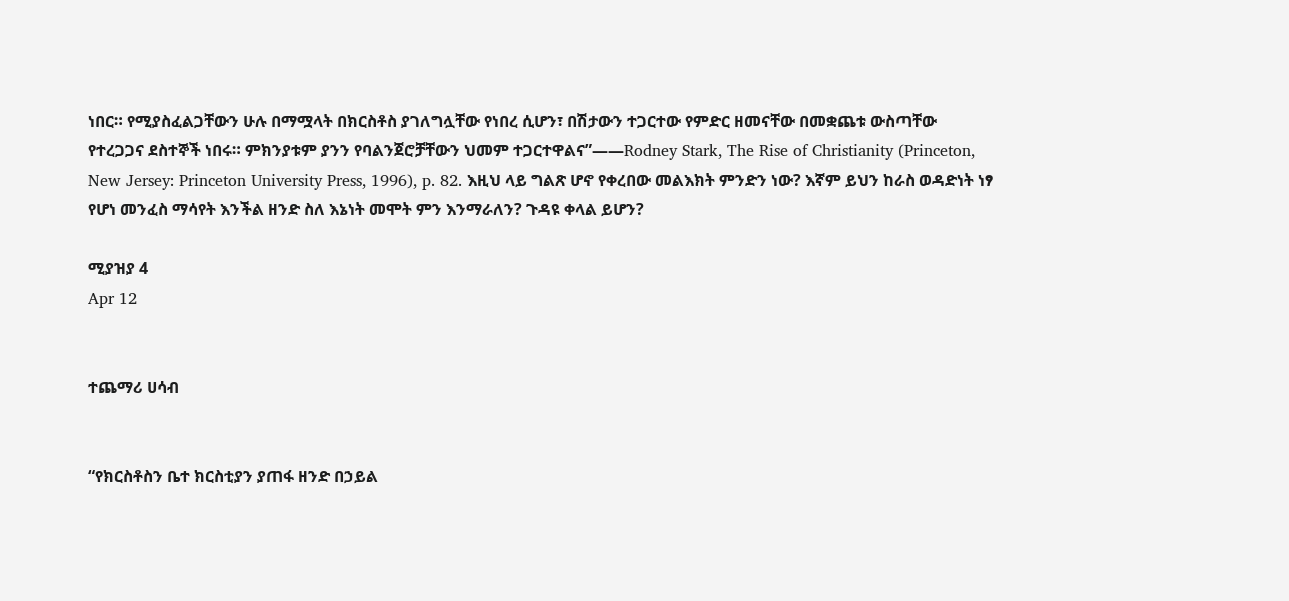ነበር። የሚያስፈልጋቸውን ሁሉ በማሟላት በክርስቶስ ያገለግሏቸው የነበረ ሲሆን፣ በሽታውን ተጋርተው የምድር ዘመናቸው በመቋጨቱ ውስጣቸው የተረጋጋና ደስተኞች ነበሩ። ምክንያቱም ያንን የባልንጀሮቻቸውን ህመም ተጋርተዋልና”——Rodney Stark, The Rise of Christianity (Princeton, New Jersey: Princeton University Press, 1996), p. 82. እዚህ ላይ ግልጽ ሆኖ የቀረበው መልእክት ምንድን ነው? እኛም ይህን ከራስ ወዳድነት ነፃ የሆነ መንፈስ ማሳየት እንችል ዘንድ ስለ እኔነት መሞት ምን እንማራለን? ጉዳዩ ቀላል ይሆን?

ሚያዝያ 4
Apr 12


ተጨማሪ ሀሳብ


“የክርስቶስን ቤተ ክርስቲያን ያጠፋ ዘንድ በኃይል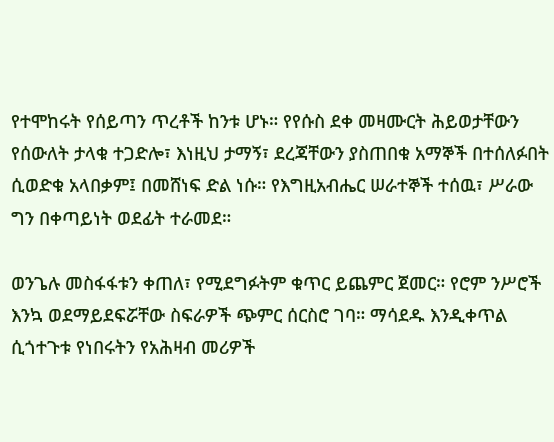የተሞከሩት የሰይጣን ጥረቶች ከንቱ ሆኑ። የየሱስ ደቀ መዛሙርት ሕይወታቸውን የሰውለት ታላቁ ተጋድሎ፣ እነዚህ ታማኝ፣ ደረጃቸውን ያስጠበቁ አማኞች በተሰለፉበት ሲወድቁ አላበቃም፤ በመሸነፍ ድል ነሱ። የእግዚአብሔር ሠራተኞች ተሰዉ፣ ሥራው ግን በቀጣይነት ወደፊት ተራመደ።

ወንጌሉ መስፋፋቱን ቀጠለ፣ የሚደግፉትም ቁጥር ይጨምር ጀመር። የሮም ንሥሮች እንኳ ወደማይደፍሯቸው ስፍራዎች ጭምር ሰርስሮ ገባ። ማሳደዱ እንዲቀጥል ሲጎተጉቱ የነበሩትን የአሕዛብ መሪዎች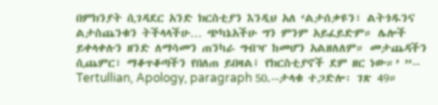በምክንያት ሲገዳደር አንድ ክርስቲያን እንዲህ አለ ‘ልታሰቃዩን፣ ልትጎዱንና ልታስጨንቁን ትችላላችሁ… ጭካኔአችሁ ግን ምንም አይፈይድም። ሌሎች ይቀላቀሉን ዘንድ ለማሳመን ጠንካራ ግብዣ ከመሆን አልዘለለም። መታጨዳችን ሲጨምር፣ ማቆጥቆጣችን የበለጠ ይበዛል፤ የክርስቲያኖች ደም ዘር ነው።’ ”-- Tertullian, Apology, paragraph 50.--ታላቁ ተጋድሎ፡ ገጽ 49።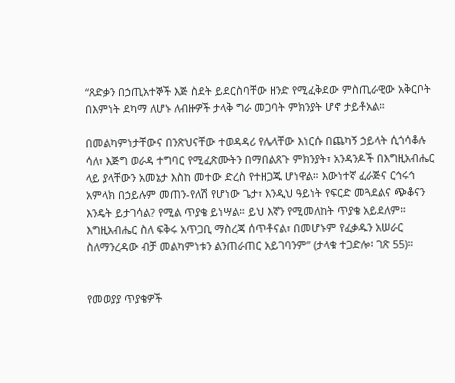“ጸድቃን በኃጢአተኞች እጅ ስደት ይደርስባቸው ዘንድ የሚፈቅደው ምስጢራዊው አቅርቦት በእምነት ደካማ ለሆኑ ለብዙዎች ታላቅ ግራ መጋባት ምክንያት ሆኖ ታይቶአል።

በመልካምነታቸውና በንጽህናቸው ተወዳዳሪ የሌላቸው እነርሱ በጨካኝ ኃይላት ሲጎሳቆሉ ሳለ፣ እጅግ ወራዳ ተግባር የሚፈጽሙትን በማበልጸጉ ምክንያት፣ አንዳንዶች በእግዚአብሔር ላይ ያላቸውን አመኔታ እስከ መተው ድረስ የተዘጋጁ ሆነዋል። እውነተኛ ፈራጅና ርኅሩኅ አምላክ በኃይሉም መጠን-የለሽ የሆነው ጌታ፣ እንዲህ ዓይነት የፍርድ መጓደልና ጭቆናን እንዴት ይታገሳል? የሚል ጥያቄ ይነሣል። ይህ እኛን የሚመለከት ጥያቄ አይደለም። እግዚአብሔር ስለ ፍቅሩ አጥጋቢ ማስረጃ ሰጥቶናል፣ በመሆኑም የፈቃዱን አሠራር ስለማንረዳው ብቻ መልካምነቱን ልንጠራጠር አይገባንም” (ታላቁ ተጋድሎ፡ ገጽ 55)።


የመወያያ ጥያቄዎች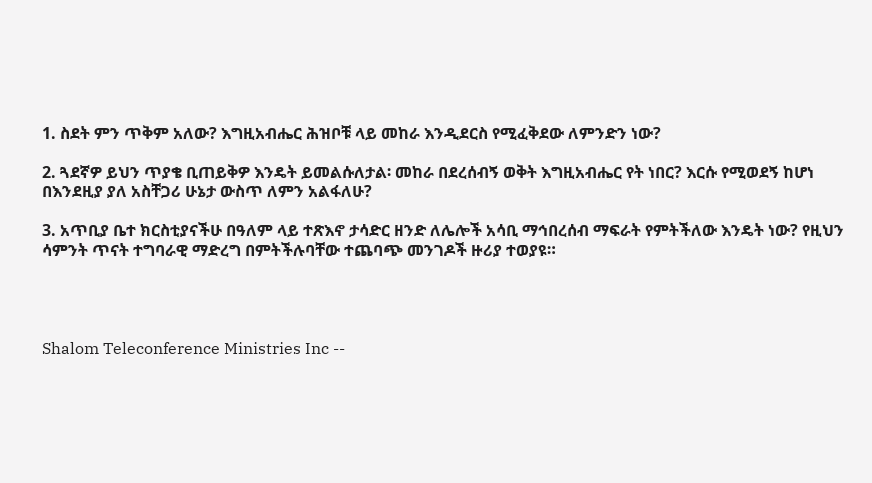1. ስደት ምን ጥቅም አለው? እግዚአብሔር ሕዝቦቹ ላይ መከራ እንዲደርስ የሚፈቅደው ለምንድን ነው?

2. ጓደኛዎ ይህን ጥያቄ ቢጠይቅዎ እንዴት ይመልሱለታል፡ መከራ በደረሰብኝ ወቅት እግዚአብሔር የት ነበር? እርሱ የሚወደኝ ከሆነ በእንደዚያ ያለ አስቸጋሪ ሁኔታ ውስጥ ለምን አልፋለሁ?

3. አጥቢያ ቤተ ክርስቲያናችሁ በዓለም ላይ ተጽእኖ ታሳድር ዘንድ ለሌሎች አሳቢ ማኅበረሰብ ማፍራት የምትችለው እንዴት ነው? የዚህን ሳምንት ጥናት ተግባራዊ ማድረግ በምትችሉባቸው ተጨባጭ መንገዶች ዙሪያ ተወያዩ።




Shalom Teleconference Ministries Inc --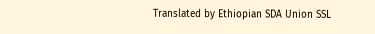Translated by Ethiopian SDA Union SSL